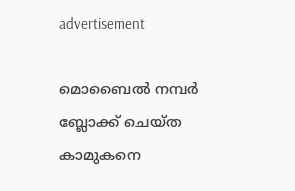advertisement

മൊബൈല്‍ നമ്പര്‍ ബ്ലോക്ക് ചെയ്ത കാമുകനെ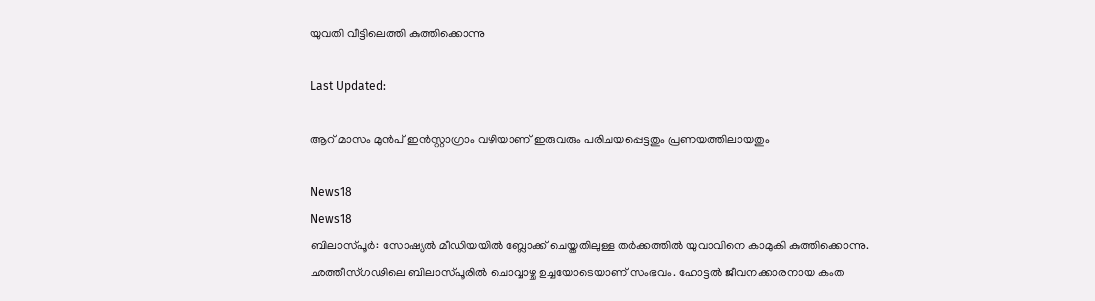യുവതി വീട്ടിലെത്തി കുത്തിക്കൊന്നു

Last Updated:

ആറ് മാസം മുൻപ് ഇൻസ്റ്റാഗ്രാം വഴിയാണ് ഇരുവരും പരിചയപ്പെട്ടതും പ്രണയത്തിലായതും

News18
News18
ബിലാസ്പൂർ: സോഷ്യൽ മീഡിയയിൽ ബ്ലോക്ക് ചെയ്തതിലുള്ള തർക്കത്തിൽ യുവാവിനെ കാമുകി കുത്തിക്കൊന്നു. ഛത്തീസ്ഗഢിലെ ബിലാസ്പൂരിൽ ചൊവ്വാഴ്ച ഉച്ചയോടെയാണ് സംഭവം. ഹോട്ടൽ ജീവനക്കാരനായ കംത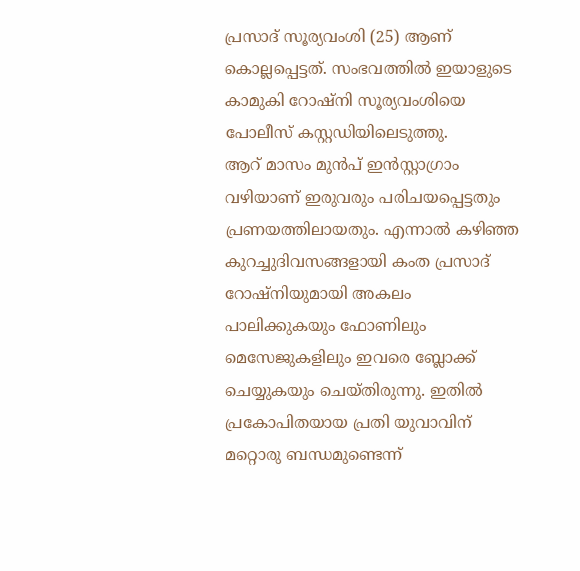പ്രസാദ് സൂര്യവംശി (25) ആണ് കൊല്ലപ്പെട്ടത്. സംഭവത്തിൽ ഇയാളുടെ കാമുകി റോഷ്നി സൂര്യവംശിയെ പോലീസ് കസ്റ്റഡിയിലെടുത്തു.
ആറ് മാസം മുൻപ് ഇൻസ്റ്റാഗ്രാം വഴിയാണ് ഇരുവരും പരിചയപ്പെട്ടതും പ്രണയത്തിലായതും. എന്നാൽ കഴിഞ്ഞ കുറച്ചുദിവസങ്ങളായി കംത പ്രസാദ് റോഷ്നിയുമായി അകലം പാലിക്കുകയും ഫോണിലും മെസേജുകളിലും ഇവരെ ബ്ലോക്ക് ചെയ്യുകയും ചെയ്തിരുന്നു. ഇതിൽ പ്രകോപിതയായ പ്രതി യുവാവിന് മറ്റൊരു ബന്ധമുണ്ടെന്ന്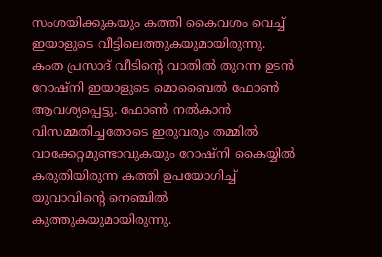സംശയിക്കുകയും കത്തി കൈവശം വെച്ച് ഇയാളുടെ വീട്ടിലെത്തുകയുമായിരുന്നു.
കംത പ്രസാദ് വീടിന്റെ വാതിൽ തുറന്ന ഉടൻ റോഷ്നി ഇയാളുടെ മൊബൈൽ ഫോൺ ആവശ്യപ്പെട്ടു. ഫോൺ നൽകാൻ വിസമ്മതിച്ചതോടെ ഇരുവരും തമ്മിൽ വാക്കേറ്റമുണ്ടാവുകയും റോഷ്നി കൈയ്യിൽ കരുതിയിരുന്ന കത്തി ഉപയോഗിച്ച് യുവാവിന്റെ നെഞ്ചിൽ കുത്തുകയുമായിരുന്നു.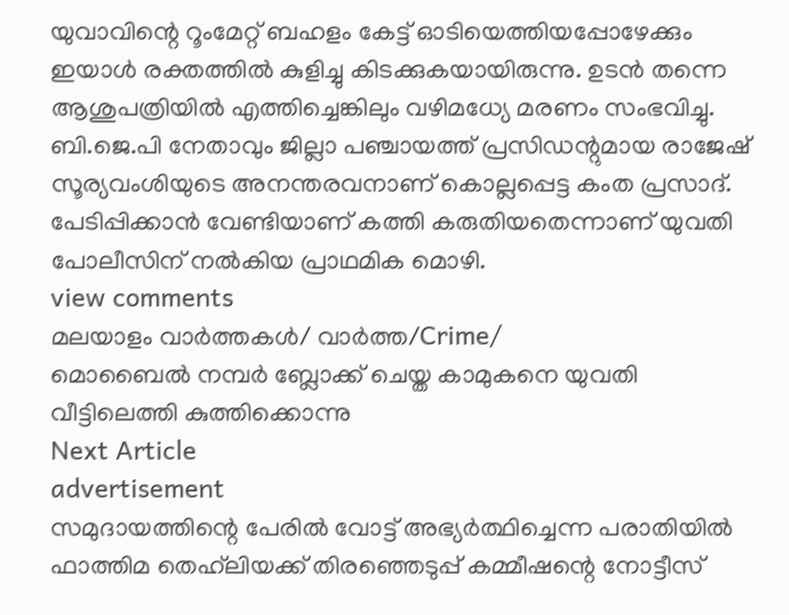യുവാവിന്റെ റൂംമേറ്റ് ബഹളം കേട്ട് ഓടിയെത്തിയപ്പോഴേക്കും ഇയാൾ രക്തത്തിൽ കുളിച്ചു കിടക്കുകയായിരുന്നു. ഉടൻ തന്നെ ആശുപത്രിയിൽ എത്തിച്ചെങ്കിലും വഴിമധ്യേ മരണം സംഭവിച്ചു. ബി.ജെ.പി നേതാവും ജില്ലാ പഞ്ചായത്ത് പ്രസിഡന്റുമായ രാജേഷ് സൂര്യവംശിയുടെ അനന്തരവനാണ് കൊല്ലപ്പെട്ട കംത പ്രസാദ്. പേടിപ്പിക്കാൻ വേണ്ടിയാണ് കത്തി കരുതിയതെന്നാണ് യുവതി പോലീസിന് നൽകിയ പ്രാഥമിക മൊഴി.
view comments
മലയാളം വാർത്തകൾ/ വാർത്ത/Crime/
മൊബൈല്‍ നമ്പര്‍ ബ്ലോക്ക് ചെയ്ത കാമുകനെ യുവതി വീട്ടിലെത്തി കുത്തിക്കൊന്നു
Next Article
advertisement
സമുദായത്തിന്റെ പേരിൽ വോട്ട് അഭ്യർത്ഥിച്ചെന്ന പരാതിയിൽ ഫാത്തിമ തെഹ്‌ലിയക്ക് തിരഞ്ഞെടുപ്പ് കമ്മീഷന്റെ നോട്ടീസ്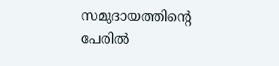സമുദായത്തിന്റെ പേരിൽ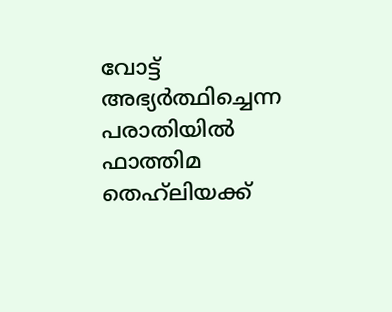വോട്ട് അഭ്യർത്ഥിച്ചെന്ന പരാതിയിൽ ഫാത്തിമ തെഹ്‌ലിയക്ക്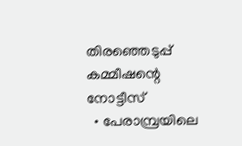തിരഞ്ഞെടുപ്പ് കമ്മീഷന്റെ നോട്ടീസ്
  • പേരാമ്പ്രയിലെ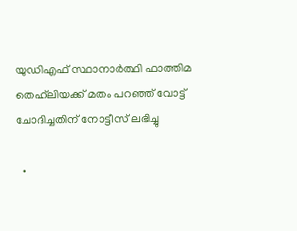യുഡിഎഫ് സ്ഥാനാര്‍ത്ഥി ഫാത്തിമ തെഹ്‌ലിയക്ക് മതം പറഞ്ഞ് വോട്ട് ചോദിച്ചതിന് നോട്ടീസ് ലഭിച്ചു

  •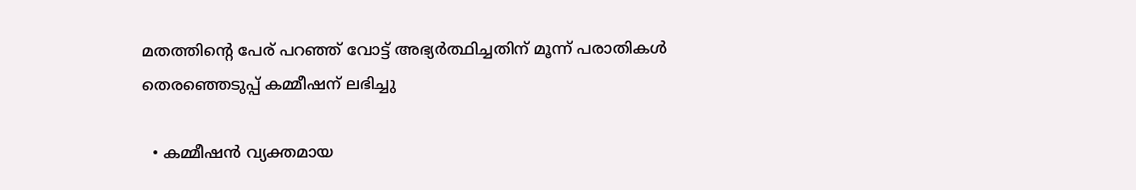മതത്തിന്റെ പേര് പറഞ്ഞ് വോട്ട് അഭ്യര്‍ത്ഥിച്ചതിന് മൂന്ന് പരാതികള്‍ തെരഞ്ഞെടുപ്പ് കമ്മീഷന് ലഭിച്ചു

  • കമ്മീഷന്‍ വ്യക്തമായ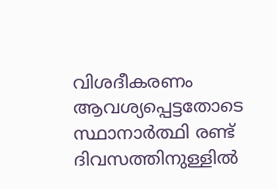വിശദീകരണം ആവശ്യപ്പെട്ടതോടെ സ്ഥാനാര്‍ത്ഥി രണ്ട് ദിവസത്തിനുള്ളില്‍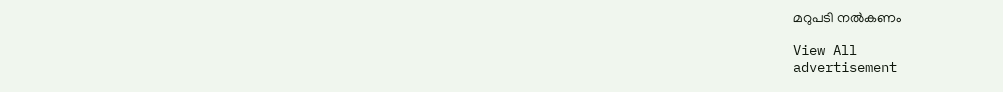മറുപടി നല്‍കണം

View All
advertisement